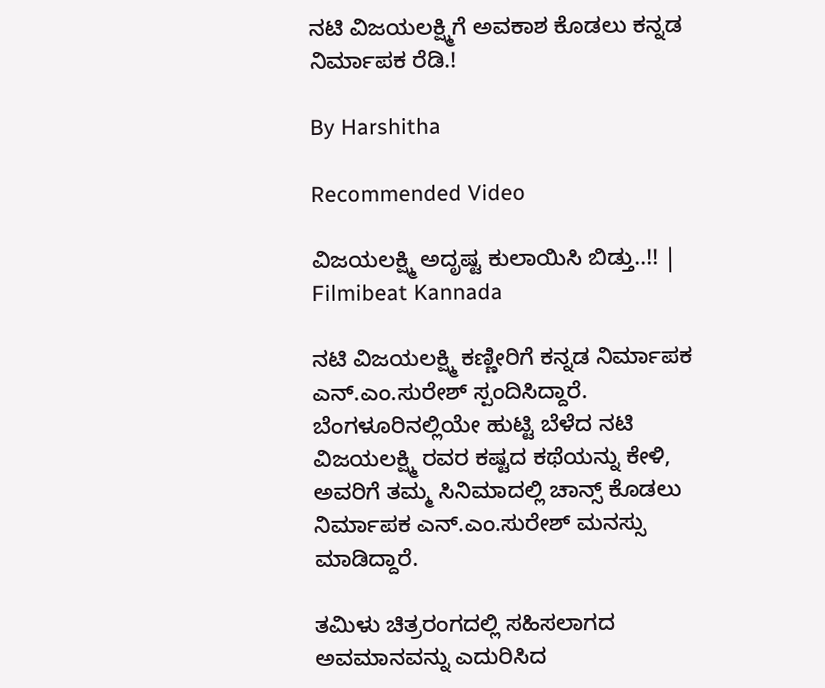ನಟಿ ವಿಜಯಲಕ್ಷ್ಮಿಗೆ ಅವಕಾಶ ಕೊಡಲು ಕನ್ನಡ ನಿರ್ಮಾಪಕ ರೆಡಿ.!

By Harshitha

Recommended Video

ವಿಜಯಲಕ್ಷ್ಮಿ ಅದೃಷ್ಟ ಕುಲಾಯಿಸಿ ಬಿಡ್ತು..!! | Filmibeat Kannada

ನಟಿ ವಿಜಯಲಕ್ಷ್ಮಿ ಕಣ್ಣೀರಿಗೆ ಕನ್ನಡ ನಿರ್ಮಾಪಕ ಎನ್.ಎಂ.ಸುರೇಶ್ ಸ್ಪಂದಿಸಿದ್ದಾರೆ. ಬೆಂಗಳೂರಿನಲ್ಲಿಯೇ ಹುಟ್ಟಿ ಬೆಳೆದ ನಟಿ ವಿಜಯಲಕ್ಷ್ಮಿ ರವರ ಕಷ್ಟದ ಕಥೆಯನ್ನು ಕೇಳಿ, ಅವರಿಗೆ ತಮ್ಮ ಸಿನಿಮಾದಲ್ಲಿ ಚಾನ್ಸ್ ಕೊಡಲು ನಿರ್ಮಾಪಕ ಎನ್.ಎಂ.ಸುರೇಶ್ ಮನಸ್ಸು ಮಾಡಿದ್ದಾರೆ.

ತಮಿಳು ಚಿತ್ರರಂಗದಲ್ಲಿ ಸಹಿಸಲಾಗದ ಅವಮಾನವನ್ನು ಎದುರಿಸಿದ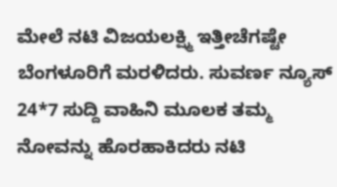ಮೇಲೆ ನಟಿ ವಿಜಯಲಕ್ಷ್ಮಿ ಇತ್ತೀಚೆಗಷ್ಟೇ ಬೆಂಗಳೂರಿಗೆ ಮರಳಿದರು. ಸುವರ್ಣ ನ್ಯೂಸ್ 24*7 ಸುದ್ದಿ ವಾಹಿನಿ ಮೂಲಕ ತಮ್ಮ ನೋವನ್ನು ಹೊರಹಾಕಿದರು ನಟಿ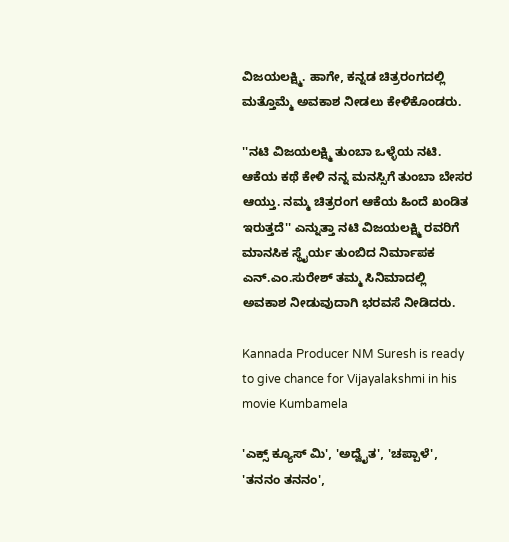ವಿಜಯಲಕ್ಷ್ಮಿ. ಹಾಗೇ, ಕನ್ನಡ ಚಿತ್ರರಂಗದಲ್ಲಿ ಮತ್ತೊಮ್ಮೆ ಅವಕಾಶ ನೀಡಲು ಕೇಳಿಕೊಂಡರು.

''ನಟಿ ವಿಜಯಲಕ್ಷ್ಮಿ ತುಂಬಾ ಒಳ್ಳೆಯ ನಟಿ. ಆಕೆಯ ಕಥೆ ಕೇಳಿ ನನ್ನ ಮನಸ್ಸಿಗೆ ತುಂಬಾ ಬೇಸರ ಆಯ್ತು. ನಮ್ಮ ಚಿತ್ರರಂಗ ಆಕೆಯ ಹಿಂದೆ ಖಂಡಿತ ಇರುತ್ತದೆ'' ಎನ್ನುತ್ತಾ ನಟಿ ವಿಜಯಲಕ್ಷ್ಮಿ ರವರಿಗೆ ಮಾನಸಿಕ ಸ್ಥೈರ್ಯ ತುಂಬಿದ ನಿರ್ಮಾಪಕ ಎನ್.ಎಂ.ಸುರೇಶ್ ತಮ್ಮ ಸಿನಿಮಾದಲ್ಲಿ ಅವಕಾಶ ನೀಡುವುದಾಗಿ ಭರವಸೆ ನೀಡಿದರು.

Kannada Producer NM Suresh is ready to give chance for Vijayalakshmi in his movie Kumbamela

'ಎಕ್ಸ್ ಕ್ಯೂಸ್ ಮಿ', 'ಅದ್ವೈತ', 'ಚಪ್ಪಾಳೆ', 'ತನನಂ ತನನಂ',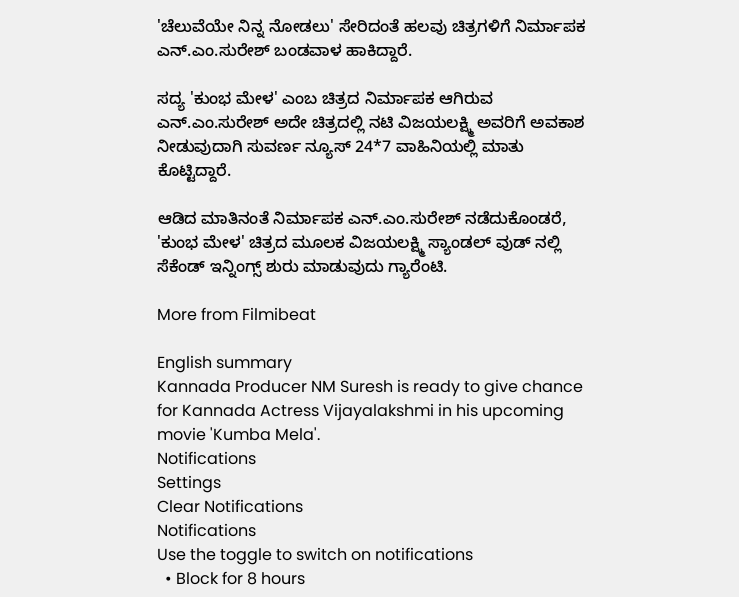'ಚೆಲುವೆಯೇ ನಿನ್ನ ನೋಡಲು' ಸೇರಿದಂತೆ ಹಲವು ಚಿತ್ರಗಳಿಗೆ ನಿರ್ಮಾಪಕ ಎನ್.ಎಂ.ಸುರೇಶ್ ಬಂಡವಾಳ ಹಾಕಿದ್ದಾರೆ.

ಸದ್ಯ 'ಕುಂಭ ಮೇಳ' ಎಂಬ ಚಿತ್ರದ ನಿರ್ಮಾಪಕ ಆಗಿರುವ ಎನ್.ಎಂ.ಸುರೇಶ್ ಅದೇ ಚಿತ್ರದಲ್ಲಿ ನಟಿ ವಿಜಯಲಕ್ಷ್ಮಿ ಅವರಿಗೆ ಅವಕಾಶ ನೀಡುವುದಾಗಿ ಸುವರ್ಣ ನ್ಯೂಸ್ 24*7 ವಾಹಿನಿಯಲ್ಲಿ ಮಾತು ಕೊಟ್ಟಿದ್ದಾರೆ.

ಆಡಿದ ಮಾತಿನಂತೆ ನಿರ್ಮಾಪಕ ಎನ್.ಎಂ.ಸುರೇಶ್ ನಡೆದುಕೊಂಡರೆ, 'ಕುಂಭ ಮೇಳ' ಚಿತ್ರದ ಮೂಲಕ ವಿಜಯಲಕ್ಷ್ಮಿ ಸ್ಯಾಂಡಲ್ ವುಡ್ ನಲ್ಲಿ ಸೆಕೆಂಡ್ ಇನ್ನಿಂಗ್ಸ್ ಶುರು ಮಾಡುವುದು ಗ್ಯಾರೆಂಟಿ.

More from Filmibeat

English summary
Kannada Producer NM Suresh is ready to give chance for Kannada Actress Vijayalakshmi in his upcoming movie 'Kumba Mela'.
Notifications
Settings
Clear Notifications
Notifications
Use the toggle to switch on notifications
  • Block for 8 hours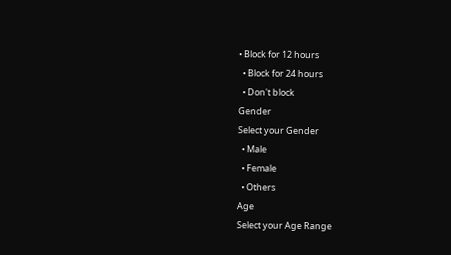• Block for 12 hours
  • Block for 24 hours
  • Don't block
Gender
Select your Gender
  • Male
  • Female
  • Others
Age
Select your Age Range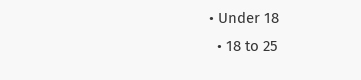• Under 18
  • 18 to 25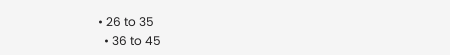• 26 to 35
  • 36 to 45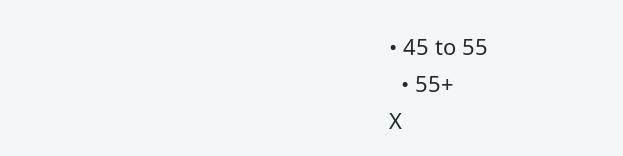• 45 to 55
  • 55+
X